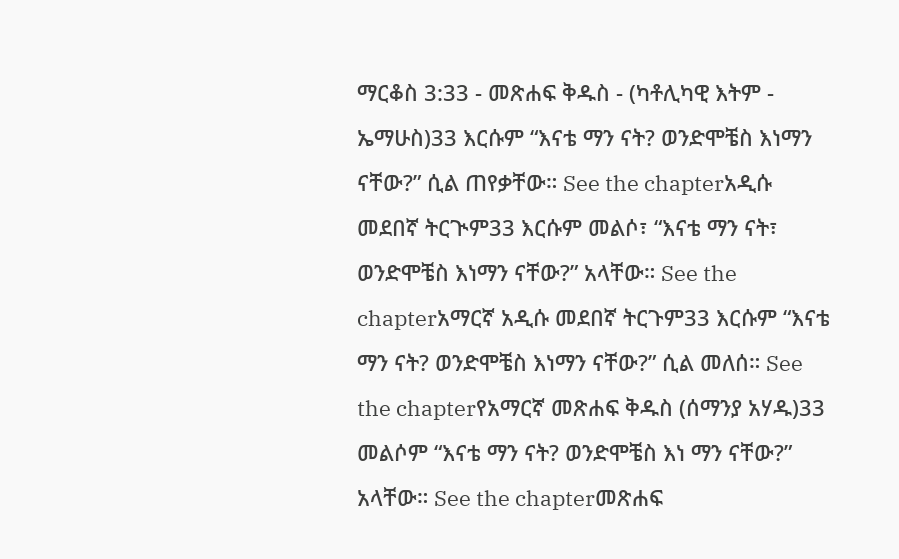ማርቆስ 3:33 - መጽሐፍ ቅዱስ - (ካቶሊካዊ እትም - ኤማሁስ)33 እርሱም “እናቴ ማን ናት? ወንድሞቼስ እነማን ናቸው?” ሲል ጠየቃቸው። See the chapterአዲሱ መደበኛ ትርጒም33 እርሱም መልሶ፣ “እናቴ ማን ናት፣ ወንድሞቼስ እነማን ናቸው?” አላቸው። See the chapterአማርኛ አዲሱ መደበኛ ትርጉም33 እርሱም “እናቴ ማን ናት? ወንድሞቼስ እነማን ናቸው?” ሲል መለሰ። See the chapterየአማርኛ መጽሐፍ ቅዱስ (ሰማንያ አሃዱ)33 መልሶም “እናቴ ማን ናት? ወንድሞቼስ እነ ማን ናቸው?” አላቸው። See the chapterመጽሐፍ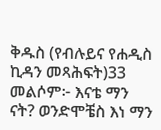ቅዱስ (የብሉይና የሐዲስ ኪዳን መጻሕፍት)33 መልሶም፦ እናቴ ማን ናት? ወንድሞቼስ እነ ማን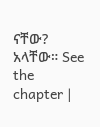ናቸው? አላቸው። See the chapter |